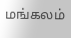மங்கலம்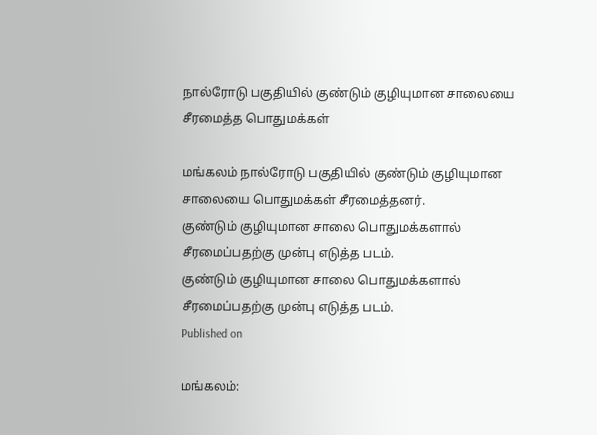நால்ரோடு பகுதியில் குண்டும் குழியுமான சாலையை சீரமைத்த பொதுமக்கள்

மங்கலம் நால்ரோடு பகுதியில் குண்டும் குழியுமான சாலையை பொதுமக்கள் சீரமைத்தனர்.
குண்டும் குழியுமான சாலை பொதுமக்களால் சீரமைப்பதற்கு முன்பு எடுத்த படம்.
குண்டும் குழியுமான சாலை பொதுமக்களால் சீரமைப்பதற்கு முன்பு எடுத்த படம்.
Published on

மங்கலம்: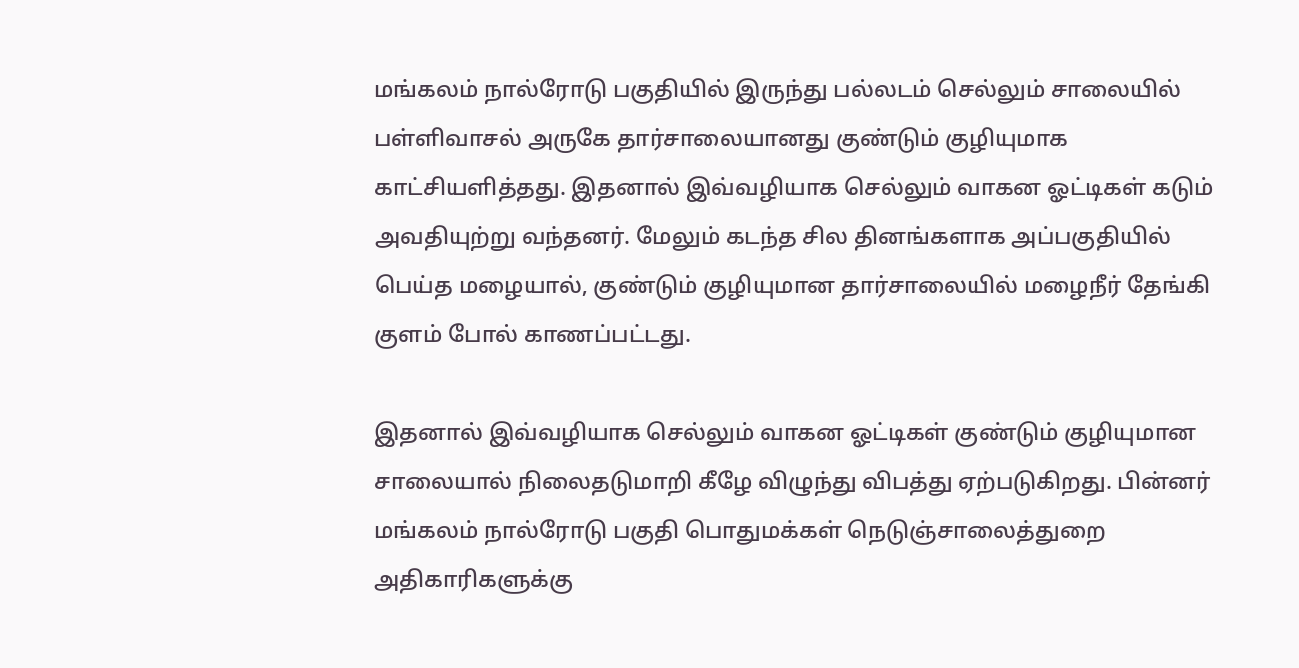மங்கலம் நால்ரோடு பகுதியில் இருந்து பல்லடம் செல்லும் சாலையில் பள்ளிவாசல் அருகே தார்சாலையானது குண்டும் குழியுமாக காட்சியளித்தது. இதனால் இவ்வழியாக செல்லும் வாகன ஓட்டிகள் கடும் அவதியுற்று வந்தனர். மேலும் கடந்த சில தினங்களாக அப்பகுதியில் பெய்த மழையால், குண்டும் குழியுமான தார்சாலையில் மழைநீர் தேங்கி குளம் போல் காணப்பட்டது.

இதனால் இவ்வழியாக செல்லும் வாகன ஓட்டிகள் குண்டும் குழியுமான சாலையால் நிலைதடுமாறி கீழே விழுந்து விபத்து ஏற்படுகிறது. பின்னர் மங்கலம் நால்ரோடு பகுதி பொதுமக்கள் நெடுஞ்சாலைத்துறை அதிகாரிகளுக்கு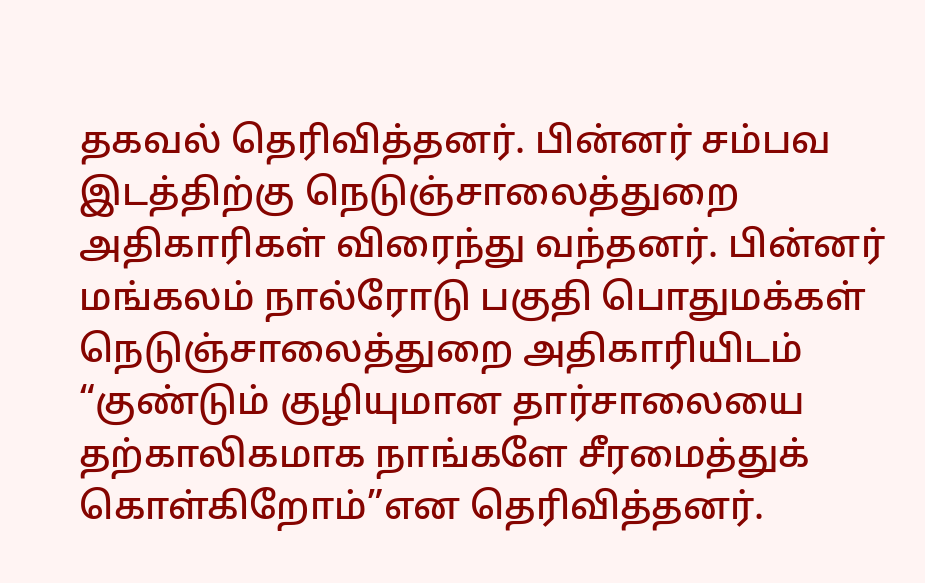தகவல் தெரிவித்தனர். பின்னர் சம்பவ இடத்திற்கு நெடுஞ்சாலைத்துறை அதிகாரிகள் விரைந்து வந்தனர். பின்னர் மங்கலம் நால்ரோடு பகுதி பொதுமக்கள் நெடுஞ்சாலைத்துறை அதிகாரியிடம் “குண்டும் குழியுமான தார்சாலையை தற்காலிகமாக நாங்களே சீரமைத்துக் கொள்கிறோம்”என தெரிவித்தனர்.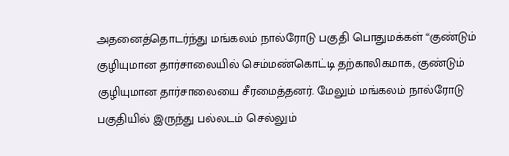அதனைத்தொடர்ந்து மங்கலம் நால்ரோடு பகுதி பொதுமக்கள் “குண்டும் குழியுமான தார்சாலையில் செம்மண்கொட்டி தற்காலிகமாக, குண்டும் குழியுமான தார்சாலையை சீரமைத்தனர். மேலும் மங்கலம் நால்ரோடு பகுதியில் இருந்து பல்லடம் செல்லும்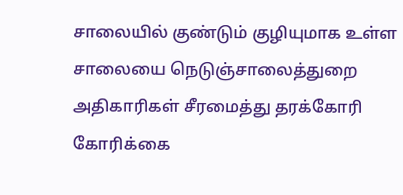சாலையில் குண்டும் குழியுமாக உள்ள சாலையை நெடுஞ்சாலைத்துறை அதிகாரிகள் சீரமைத்து தரக்கோரி கோரிக்கை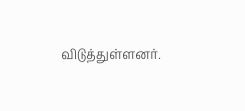விடுத்துள்ளனர்.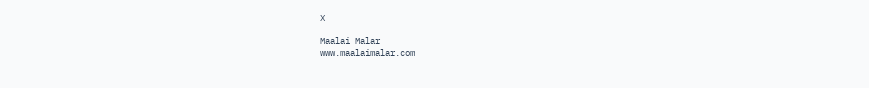X

Maalai Malar
www.maalaimalar.com